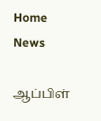Home
News

ஆப்பிள்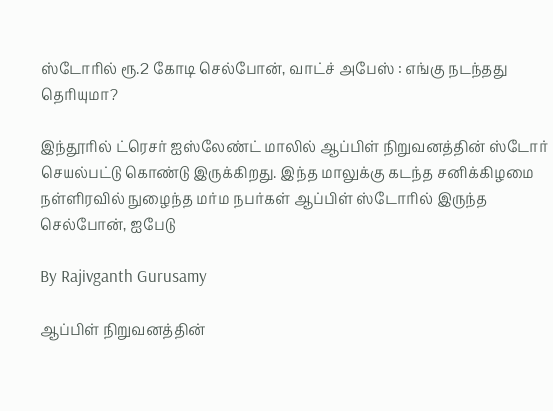ஸ்டோரில் ரூ.2 கோடி செல்போன், வாட்ச் அபேஸ் : எங்கு நடந்தது தெரியுமா?

இந்தூரில் ட்ரெசர் ஐஸ்லேண்ட் மாலில் ஆப்பிள் நிறுவனத்தின் ஸ்டோர் செயல்பட்டு கொண்டு இருக்கிறது. இந்த மாலுக்கு கடந்த சனிக்கிழமை நள்ளிரவில் நுழைந்த மர்ம நபர்கள் ஆப்பிள் ஸ்டோரில் இருந்த செல்போன், ஐபேடு

By Rajivganth Gurusamy

ஆப்பிள் நிறுவனத்தின்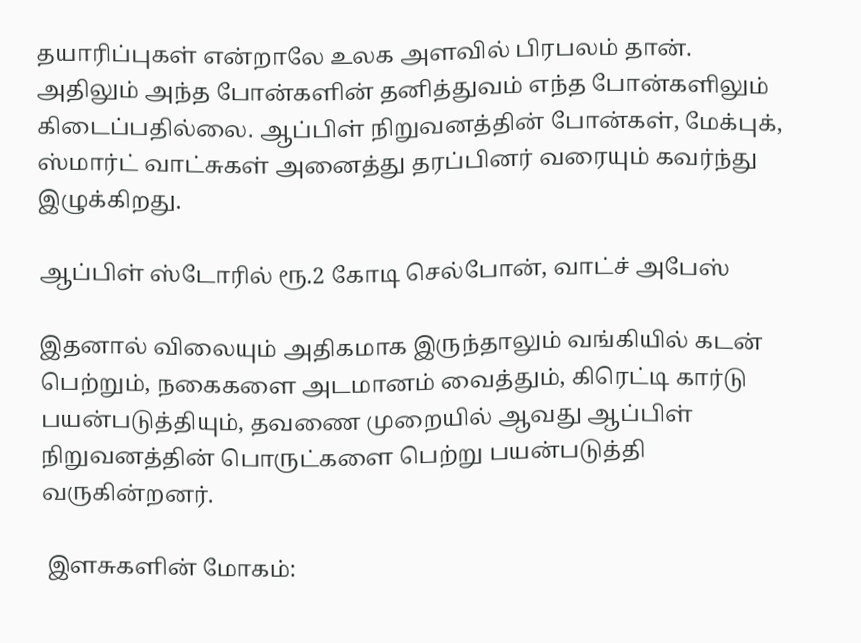தயாரிப்புகள் என்றாலே உலக அளவில் பிரபலம் தான். அதிலும் அந்த போன்களின் தனித்துவம் எந்த போன்களிலும் கிடைப்பதில்லை. ஆப்பிள் நிறுவனத்தின் போன்கள், மேக்புக், ஸ்மார்ட் வாட்சுகள் அனைத்து தரப்பினர் வரையும் கவர்ந்து இழுக்கிறது.

ஆப்பிள் ஸ்டோரில் ரூ.2 கோடி செல்போன், வாட்ச் அபேஸ்

இதனால் விலையும் அதிகமாக இருந்தாலும் வங்கியில் கடன் பெற்றும், நகைகளை அடமானம் வைத்தும், கிரெட்டி கார்டு பயன்படுத்தியும், தவணை முறையில் ஆவது ஆப்பிள் நிறுவனத்தின் பொருட்களை பெற்று பயன்படுத்தி வருகின்றனர்.

 இளசுகளின் மோகம்: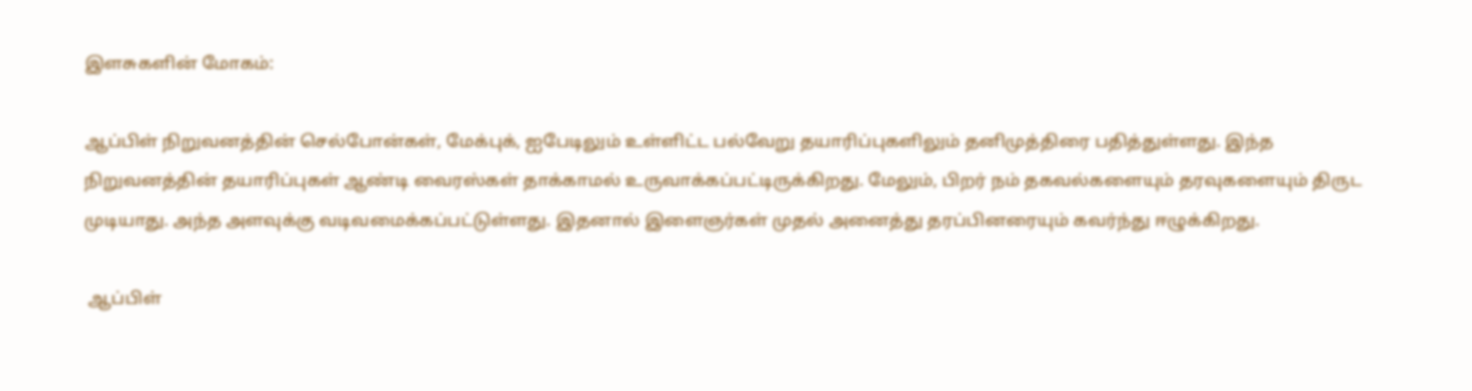இளசுகளின் மோகம்:

ஆப்பிள் நிறுவனத்தின் செல்போன்கள், மேக்புக், ஐபேடிலும் உள்ளிட்ட பல்வேறு தயாரிப்புகளிலும் தனிமுத்திரை பதித்துள்ளது. இந்த நிறுவனத்தின் தயாரிப்புகள் ஆண்டி வைரஸ்கள் தாக்காமல் உருவாக்கப்பட்டிருக்கிறது. மேலும், பிறர் நம் தகவல்களையும் தரவுகளையும் திருட முடியாது. அந்த அளவுக்கு வடிவமைக்கப்பட்டுள்ளது. இதனால் இளைஞர்கள் முதல் அனைத்து தரப்பினரையும் கவர்ந்து ஈழுக்கிறது.

 ஆப்பிள்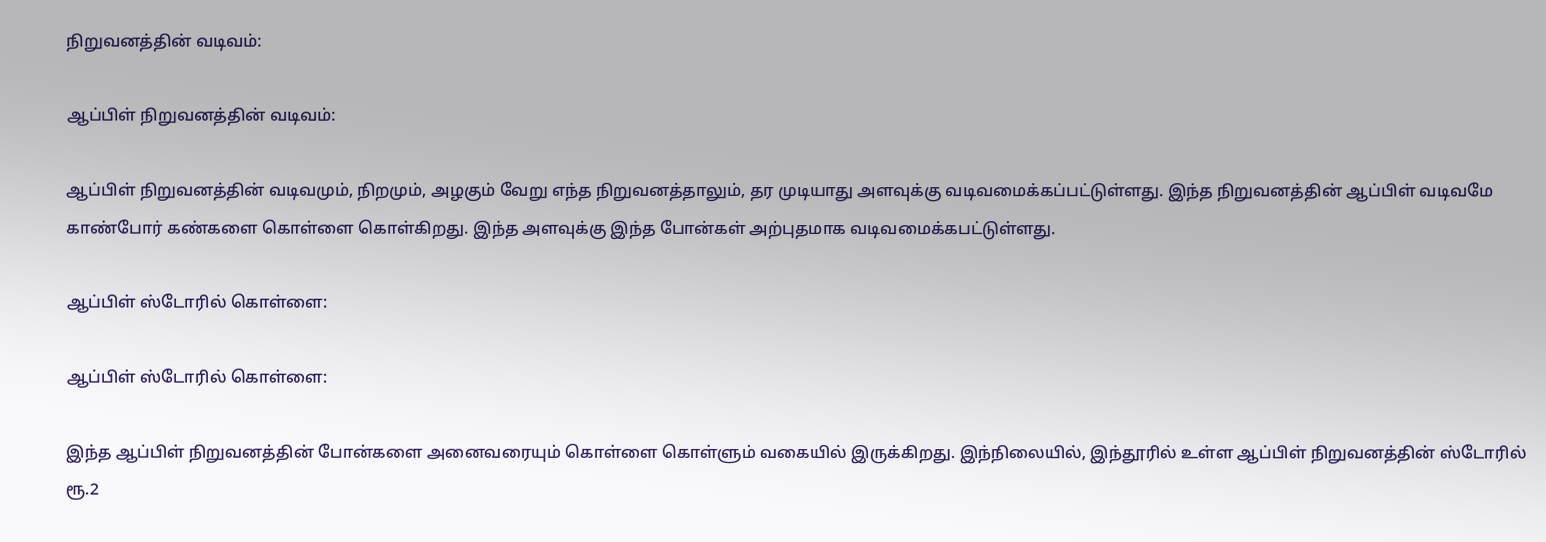நிறுவனத்தின் வடிவம்:

ஆப்பிள் நிறுவனத்தின் வடிவம்:

ஆப்பிள் நிறுவனத்தின் வடிவமும், நிறமும், அழகும் வேறு எந்த நிறுவனத்தாலும், தர முடியாது அளவுக்கு வடிவமைக்கப்பட்டுள்ளது. இந்த நிறுவனத்தின் ஆப்பிள் வடிவமே காண்போர் கண்களை கொள்ளை கொள்கிறது. இந்த அளவுக்கு இந்த போன்கள் அற்புதமாக வடிவமைக்கபட்டுள்ளது.

ஆப்பிள் ஸ்டோரில் கொள்ளை:

ஆப்பிள் ஸ்டோரில் கொள்ளை:

இந்த ஆப்பிள் நிறுவனத்தின் போன்களை அனைவரையும் கொள்ளை கொள்ளும் வகையில் இருக்கிறது. இந்நிலையில், இந்தூரில் உள்ள ஆப்பிள் நிறுவனத்தின் ஸ்டோரில் ரூ.2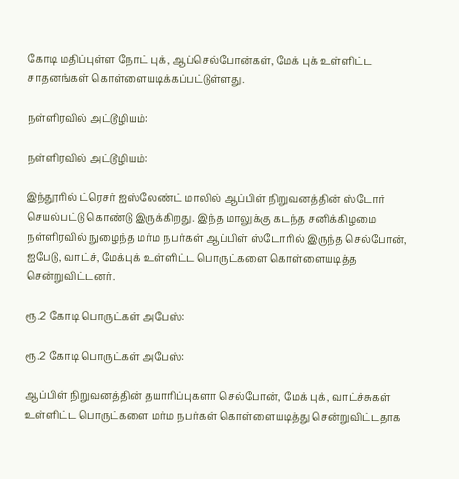கோடி மதிப்புள்ள நோட் புக், ஆப்செல்போன்கள், மேக் புக் உள்ளிட்ட சாதனங்கள் கொள்ளையடிக்கப்பட்டுள்ளது.

நள்ளிரவில் அட்டூழியம்:

நள்ளிரவில் அட்டூழியம்:

இந்தூரில் ட்ரெசர் ஐஸ்லேண்ட் மாலில் ஆப்பிள் நிறுவனத்தின் ஸ்டோர் செயல்பட்டு கொண்டு இருக்கிறது. இந்த மாலுக்கு கடந்த சனிக்கிழமை நள்ளிரவில் நுழைந்த மர்ம நபர்கள் ஆப்பிள் ஸ்டோரில் இருந்த செல்போன், ஐபேடு, வாட்ச், மேக்புக் உள்ளிட்ட பொருட்களை கொள்ளையடித்த சென்றுவிட்டனர்.

ரூ.2 கோடி பொருட்கள் அபேஸ்:

ரூ.2 கோடி பொருட்கள் அபேஸ்:

ஆப்பிள் நிறுவனத்தின் தயாரிப்புகளா செல்போன், மேக் புக், வாட்ச்சுகள் உள்ளிட்ட பொருட்களை மர்ம நபர்கள் கொள்ளையடித்து சென்றுவிட்டதாக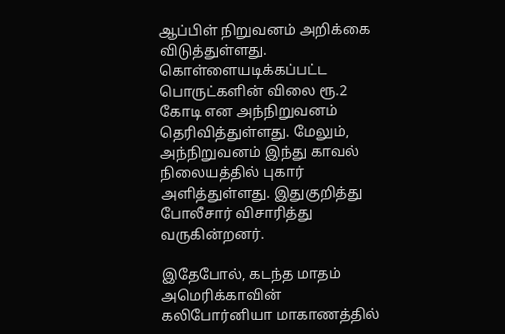ஆப்பிள் நிறுவனம் அறிக்கை விடுத்துள்ளது. கொள்ளையடிக்கப்பட்ட பொருட்களின் விலை ரூ.2 கோடி என அந்நிறுவனம் தெரிவித்துள்ளது. மேலும், அந்நிறுவனம் இந்து காவல் நிலையத்தில் புகார் அளித்துள்ளது. இதுகுறித்து போலீசார் விசாரித்து வருகின்றனர்.

இதேபோல், கடந்த மாதம் அமெரிக்காவின் கலிபோர்னியா மாகாணத்தில்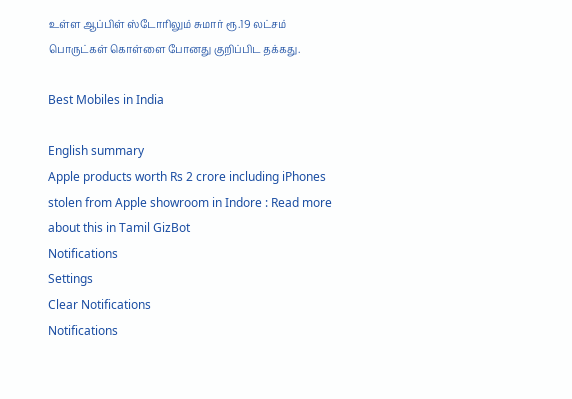உள்ள ஆப்பிள் ஸ்டோரிலும் சுமார் ரூ.19 லட்சம் பொருட்கள் கொள்ளை போனது குறிப்பிட தக்கது.

Best Mobiles in India

English summary
Apple products worth Rs 2 crore including iPhones stolen from Apple showroom in Indore : Read more about this in Tamil GizBot
Notifications
Settings
Clear Notifications
Notifications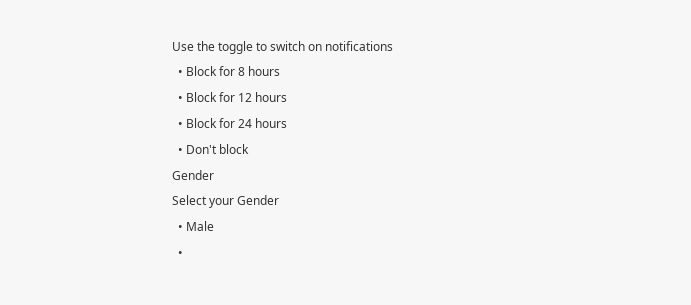Use the toggle to switch on notifications
  • Block for 8 hours
  • Block for 12 hours
  • Block for 24 hours
  • Don't block
Gender
Select your Gender
  • Male
  •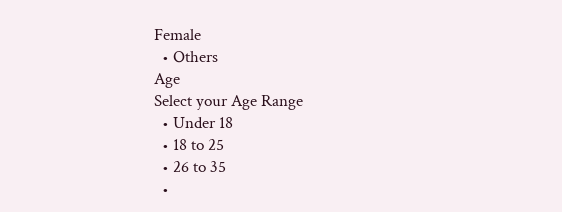Female
  • Others
Age
Select your Age Range
  • Under 18
  • 18 to 25
  • 26 to 35
  •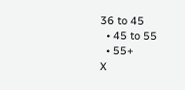36 to 45
  • 45 to 55
  • 55+
X